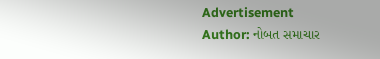Advertisement
Author: નોબત સમાચાર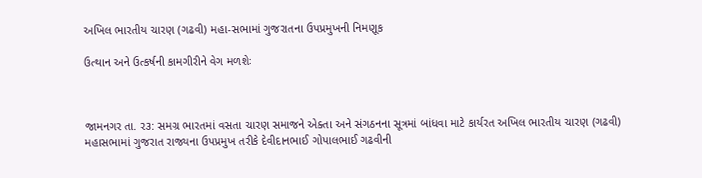અખિલ ભારતીય ચારણ (ગઢવી) મહા-સભામાં ગુજરાતના ઉપપ્રમુખની નિમણૂક

ઉત્થાન અને ઉત્કર્ષની કામગીરીને વેગ મળશેઃ



જામનગર તા. ર૩: સમગ્ર ભારતમાં વસતા ચારણ સમાજને એક્તા અને સંગઠનના સૂત્રમાં બાંધવા માટે કાર્યરત અખિલ ભારતીય ચારણ (ગઢવી) મહાસભામાં ગુજરાત રાજ્યના ઉપપ્રમુખ તરીકે દેવીદાનભાઈ ગોપાલભાઈ ગઢવીની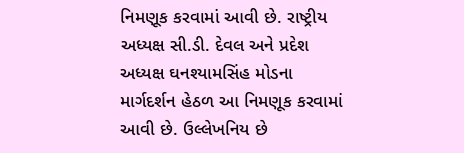નિમણૂક કરવામાં આવી છે. રાષ્ટ્રીય અધ્યક્ષ સી.ડી. દેવલ અને પ્રદેશ અધ્યક્ષ ઘનશ્યામસિંહ મોડના માર્ગદર્શન હેઠળ આ નિમણૂક કરવામાં આવી છે. ઉલ્લેખનિય છે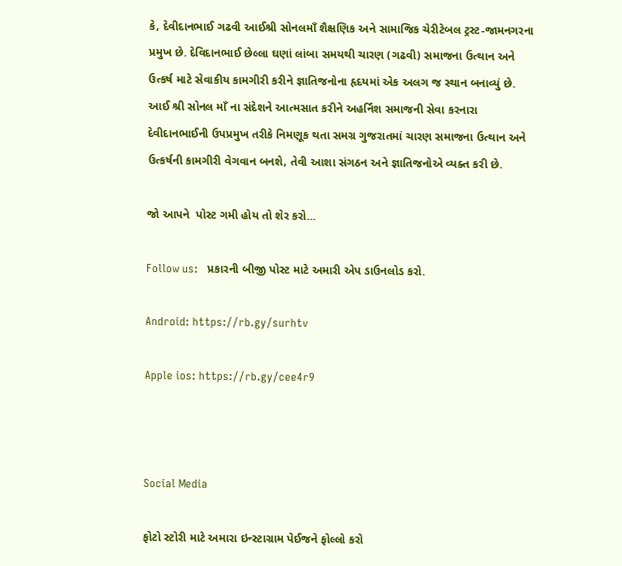કે, દેવીદાનભાઈ ગઢવી આઈશ્રી સોનલમાઁ શૈક્ષણિક અને સામાજિક ચેરીટેબલ ટ્રસ્ટ-જામનગરના પ્રમુખ છે. દેવિદાનભાઈ છેલ્લા ઘણાં લાંબા સમયથી ચારણ (ગઢવી) સમાજના ઉત્થાન અને ઉત્કર્ષ માટે સેવાકીય કામગીરી કરીને જ્ઞાતિજનોના હૃદયમાં એક અલગ જ સ્થાન બનાવ્યું છે. આઈ શ્રી સોનલ માઁ ના સંદેશને આત્મસાત કરીને અહર્નિશ સમાજની સેવા કરનારા દેવીદાનભાઈની ઉપપ્રમુખ તરીકે નિમણૂક થતા સમગ્ર ગુજરાતમાં ચારણ સમાજના ઉત્થાન અને ઉત્કર્ષની કામગીરી વેગવાન બનશે, તેવી આશા સંગઠન અને જ્ઞાતિજનોએ વ્યક્ત કરી છે.

જો આપને  પોસ્ટ ગમી હોય તો શેર કરો...

Follow us:   પ્રકારની બીજી પોસ્ટ માટે અમારી એપ ડાઉનલોડ કરો.

Android: https://rb.gy/surhtv

Apple ios: https://rb.gy/cee4r9



Social Media

ફોટો સ્ટોરી માટે અમારા ઇન્સ્ટાગ્રામ પેઈજને ફોલ્લો કરો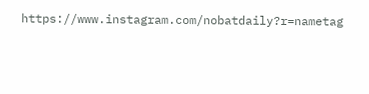https://www.instagram.com/nobatdaily?r=nametag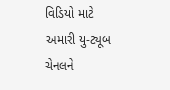વિડિયો માટે અમારી યુ-ટ્યૂબ ચેનલને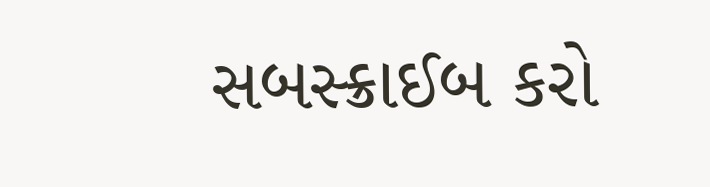સબસ્ક્રાઈબ કરો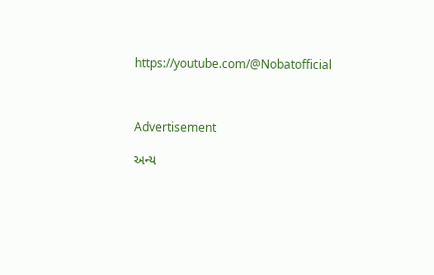https://youtube.com/@Nobatofficial



Advertisement

અન્ય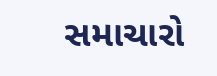સમાચારો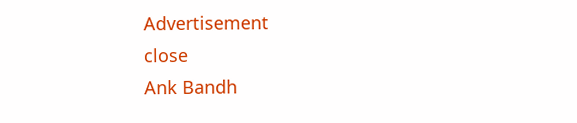Advertisement
close
Ank Bandh